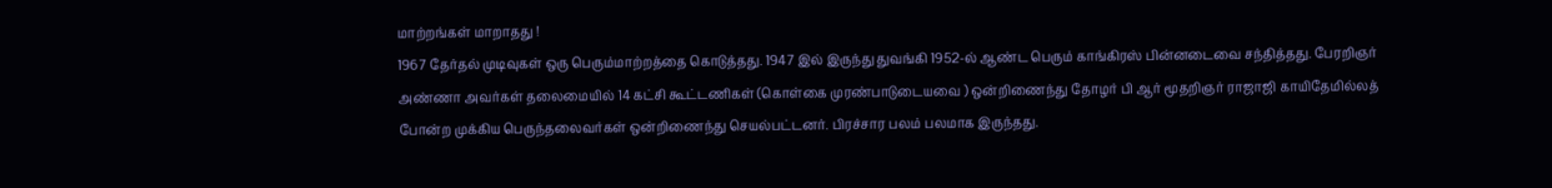மாற்றங்கள் மாறாதது !
1967 தேர்தல் முடிவுகள் ஒரு பெரும்மாற்றத்தை கொடுத்தது. 1947 இல் இருந்து துவங்கி 1952-ல் ஆண்ட பெரும் காங்கிரஸ் பின்னடைவை சந்தித்தது. பேரறிஞர் அண்ணா அவர்கள் தலைமையில் 14 கட்சி கூட்டணிகள் (கொள்கை முரண்பாடுடையவை ) ஒன்றிணைந்து தோழர் பி ஆர் மூதறிஞர் ராஜாஜி காயிதேமில்லத் போன்ற முக்கிய பெருந்தலைவர்கள் ஒன்றிணைந்து செயல்பட்டனர். பிரச்சார பலம் பலமாக இருந்தது.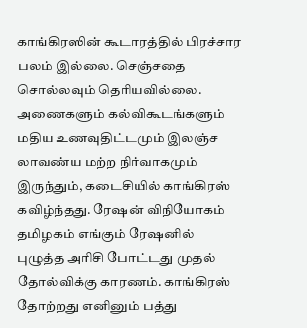காங்கிரஸின் கூடாரத்தில் பிரச்சார பலம் இல்லை. செஞ்சதை சொல்லவும் தெரியவில்லை. அணைகளும் கல்விகூடங்களும் மதிய உணவுதிட்டமும் இலஞ்ச லாவண்ய மற்ற நிர்வாகமும் இருந்தும், கடைசியில் காங்கிரஸ் கவிழ்ந்தது. ரேஷன் விநியோகம் தமிழகம் எங்கும் ரேஷனில் புழுத்த அரிசி போட்டது முதல் தோல்விக்கு காரணம். காங்கிரஸ் தோற்றது எனினும் பத்து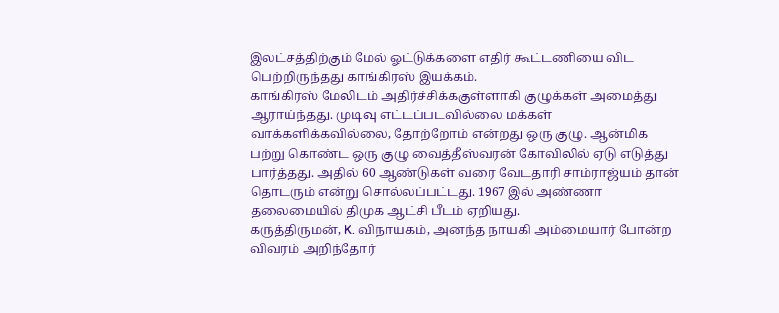இலட்சத்திற்கும் மேல் ஓட்டுக்களை எதிர் கூட்டணியை விட பெற்றிருந்தது காங்கிரஸ் இயக்கம்.
காங்கிரஸ் மேலிடம் அதிர்ச்சிக்ககுள்ளாகி குழுக்கள் அமைத்து ஆராய்ந்தது. முடிவு எட்டப்படவில்லை மக்கள் வாக்களிக்கவில்லை, தோற்றோம் என்றது ஒரு குழு. ஆன்மிக பற்று கொண்ட ஒரு குழு வைத்தீஸ்வரன் கோவிலில் ஏடு எடுத்து பார்த்தது. அதில் 60 ஆண்டுகள் வரை வேடதாரி சாம்ராஜ்யம் தான் தொடரும் என்று சொல்லப்பட்டது. 1967 இல் அண்ணா தலைமையில் திமுக ஆட்சி பீடம் ஏறியது.
கருத்திருமன், K. விநாயகம், அனந்த நாயகி அம்மையார் போன்ற விவரம் அறிந்தோர்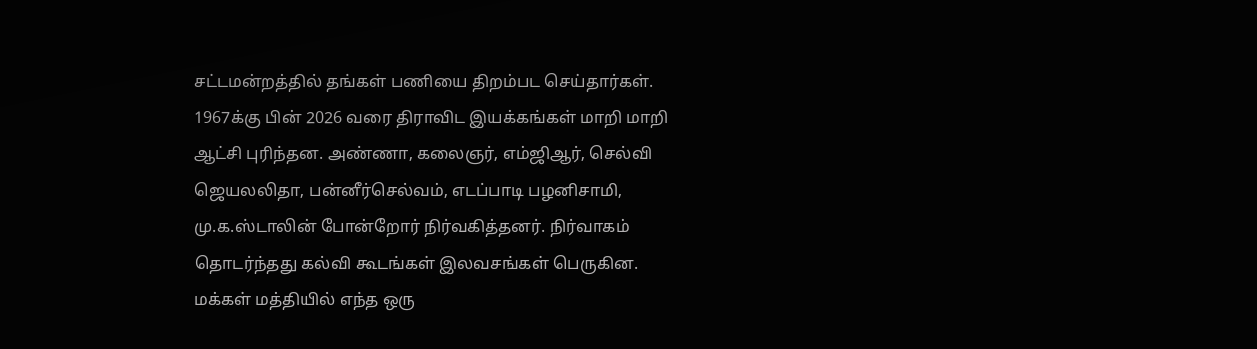சட்டமன்றத்தில் தங்கள் பணியை திறம்பட செய்தார்கள். 1967க்கு பின் 2026 வரை திராவிட இயக்கங்கள் மாறி மாறி ஆட்சி புரிந்தன. அண்ணா, கலைஞர், எம்ஜிஆர், செல்வி ஜெயலலிதா, பன்னீர்செல்வம், எடப்பாடி பழனிசாமி, மு.க.ஸ்டாலின் போன்றோர் நிர்வகித்தனர். நிர்வாகம் தொடர்ந்தது கல்வி கூடங்கள் இலவசங்கள் பெருகின. மக்கள் மத்தியில் எந்த ஒரு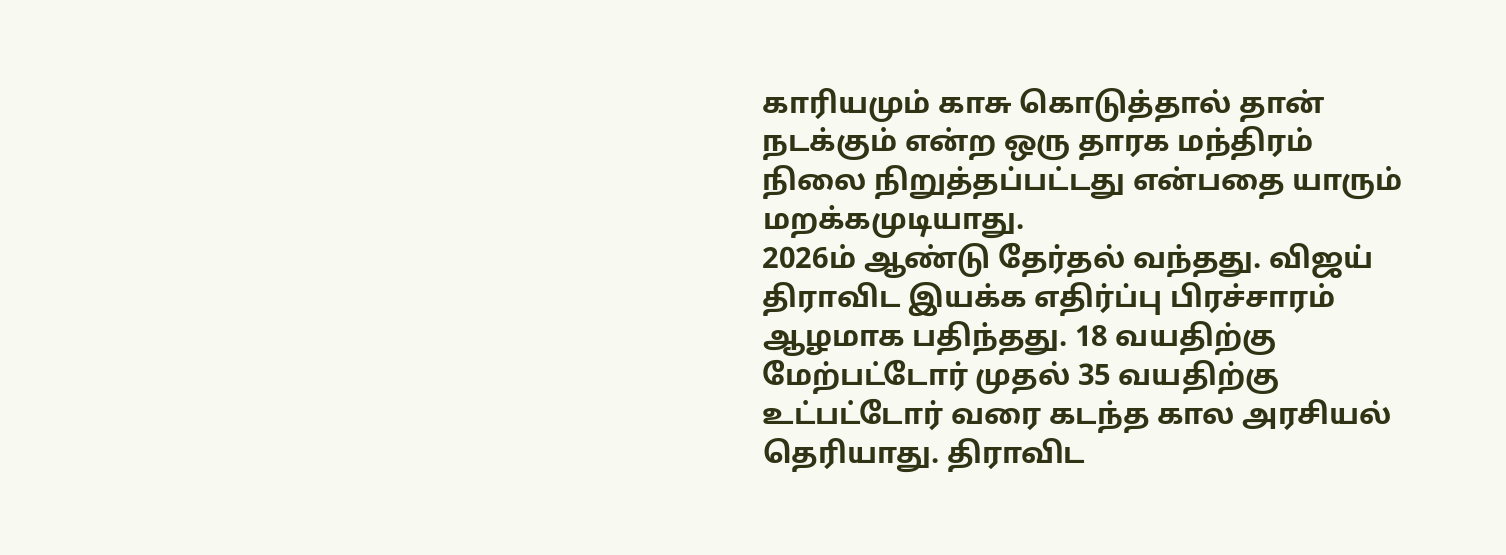காரியமும் காசு கொடுத்தால் தான் நடக்கும் என்ற ஒரு தாரக மந்திரம் நிலை நிறுத்தப்பட்டது என்பதை யாரும் மறக்கமுடியாது.
2026ம் ஆண்டு தேர்தல் வந்தது. விஜய் திராவிட இயக்க எதிர்ப்பு பிரச்சாரம் ஆழமாக பதிந்தது. 18 வயதிற்கு மேற்பட்டோர் முதல் 35 வயதிற்கு உட்பட்டோர் வரை கடந்த கால அரசியல் தெரியாது. திராவிட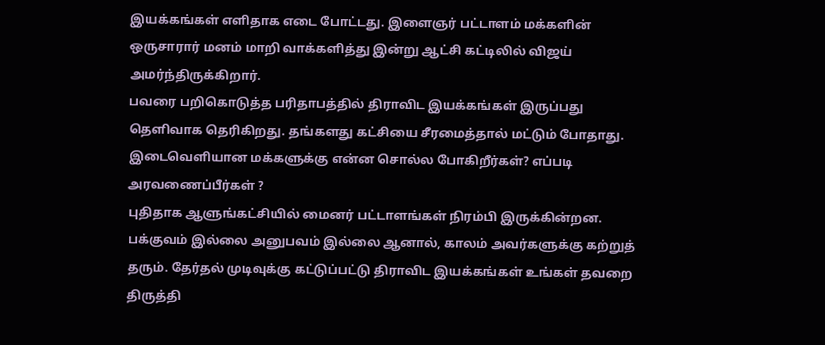இயக்கங்கள் எளிதாக எடை போட்டது. இளைஞர் பட்டாளம் மக்களின் ஒருசாரார் மனம் மாறி வாக்களித்து இன்று ஆட்சி கட்டிலில் விஜய் அமர்ந்திருக்கிறார்.
பவரை பறிகொடுத்த பரிதாபத்தில் திராவிட இயக்கங்கள் இருப்பது தெளிவாக தெரிகிறது. தங்களது கட்சியை சீரமைத்தால் மட்டும் போதாது. இடைவெளியான மக்களுக்கு என்ன சொல்ல போகிறீர்கள்? எப்படி அரவணைப்பீர்கள் ?
புதிதாக ஆளுங்கட்சியில் மைனர் பட்டாளங்கள் நிரம்பி இருக்கின்றன. பக்குவம் இல்லை அனுபவம் இல்லை ஆனால், காலம் அவர்களுக்கு கற்றுத் தரும். தேர்தல் முடிவுக்கு கட்டுப்பட்டு திராவிட இயக்கங்கள் உங்கள் தவறை திருத்தி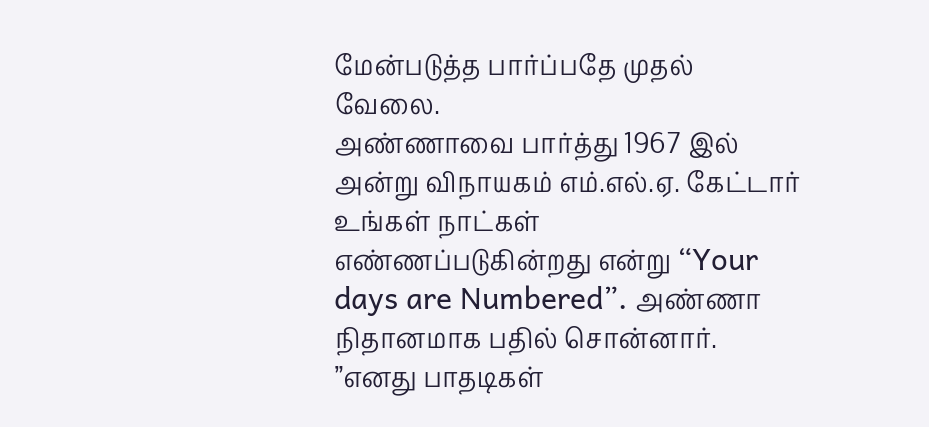மேன்படுத்த பார்ப்பதே முதல் வேலை.
அண்ணாவை பார்த்து 1967 இல் அன்று விநாயகம் எம்.எல்.ஏ. கேட்டார் உங்கள் நாட்கள் எண்ணப்படுகின்றது என்று “Your days are Numbered”. அண்ணா நிதானமாக பதில் சொன்னார். ”எனது பாதடிகள்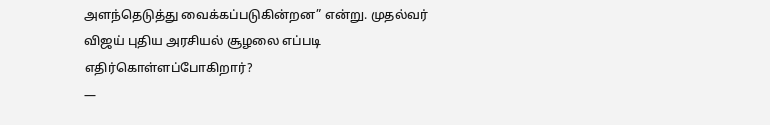அளந்தெடுத்து வைக்கப்படுகின்றன” என்று. முதல்வர் விஜய் புதிய அரசியல் சூழலை எப்படி எதிர்கொள்ளப்போகிறார்?
—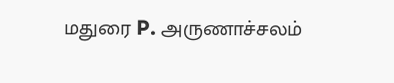மதுரை P. அருணாச்சலம்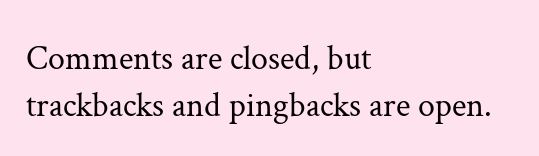Comments are closed, but trackbacks and pingbacks are open.